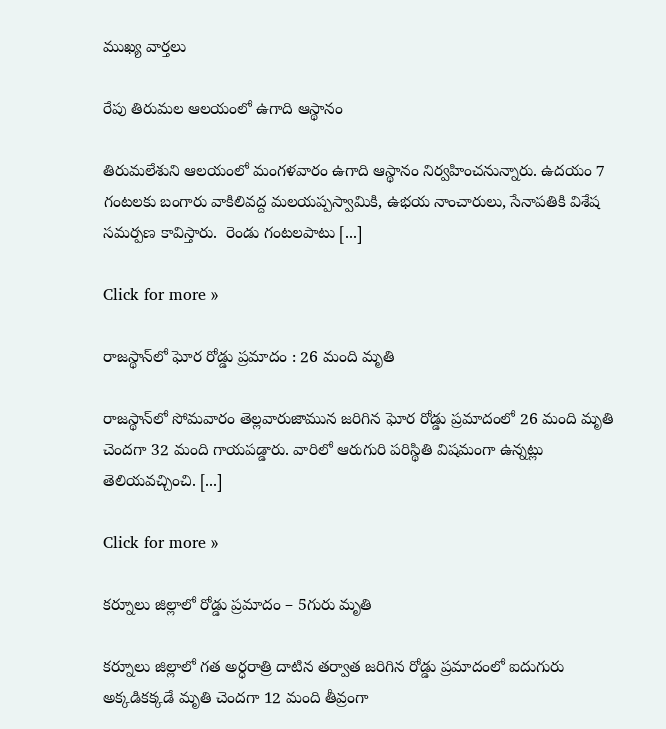ముఖ్య వార్తలు

రేపు తిరుమల ఆలయంలో ఉగాది ఆస్థానం

తిరుమలేశుని ఆలయంలో మంగళవారం ఉగాది ఆస్థానం నిర్వహించనున్నారు. ఉదయం 7 గంటలకు బంగారు వాకిలివద్ద మలయప్పస్వామికి, ఉభయ నాంచారులు, సేనాపతికి విశేష సమర్పణ కావిస్తారు.  రెండు గంటలపాటు [...]

Click for more »

రాజస్థాన్‌లో ఘోర రోడ్డు ప్రమాదం : 26 మంది మృతి

రాజస్థాన్‌లో సోమవారం తెల్లవారుజామున జరిగిన ఘోర రోడ్డు ప్రమాదంలో 26 మంది మృతి చెందగా 32 మంది గాయపడ్డారు. వారిలో ఆరుగురి పరిస్థితి విషమంగా ఉన్నట్లు తెలియవచ్చించి. [...]

Click for more »

కర్నూలు జిల్లాలో రోడ్డు ప్రమాదం – 5గురు మృతి

కర్నూలు జిల్లాలో గత అర్ధరాత్రి దాటిన తర్వాత జరిగిన రోడ్డు ప్రమాదంలో ఐదుగురు అక్కడికక్కడే మృతి చెందగా 12 మంది తీవ్రంగా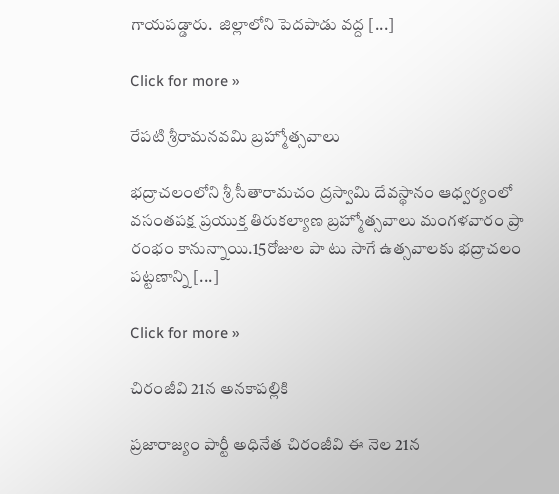గాయపడ్డారు.  జిల్లాలోని పెదపాడు వద్ద [...]

Click for more »

రేపటి శ్రీరామనవమి బ్రహ్మోత్సవాలు

భద్రాచలంలోని శ్రీ సీతారామచం ద్రస్వామి దేవస్థానం ఆధ్వర్యంలో వసంతపక్ష ప్రయుక్త తిరుకల్యాణ బ్రహ్మోత్సవాలు మంగళవారం ప్రా రంభం కానున్నాయి.15రోజుల పా టు సాగే ఉత్సవాలకు భద్రాచలం పట్టణాన్ని [...]

Click for more »

చిరంజీవి 21న అనకాపల్లికి

ప్రజారాజ్యం పార్టీ అధినేత చిరంజీవి ఈ నెల 21న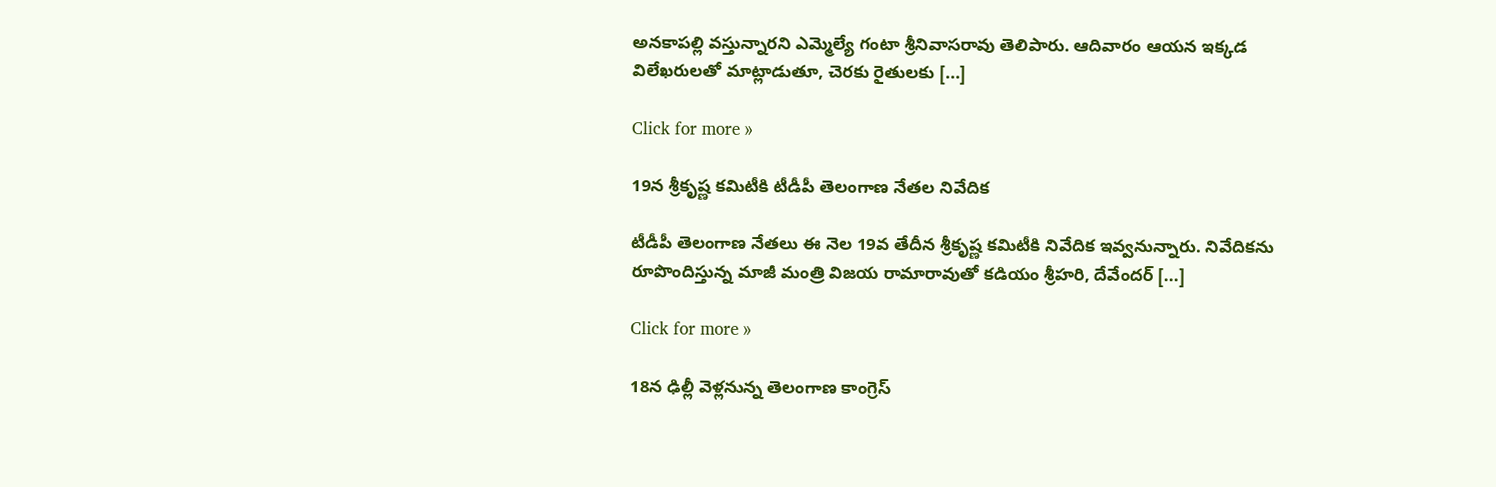అనకాపల్లి వస్తున్నారని ఎమ్మెల్యే గంటా శ్రీనివాసరావు తెలిపారు. ఆదివారం ఆయన ఇక్కడ విలేఖరులతో మాట్లాడుతూ, చెరకు రైతులకు [...]

Click for more »

19న శ్రీకృష్ణ కమిటీకి టీడీపీ తెలంగాణ నేతల నివేదిక

టీడీపీ తెలంగాణ నేతలు ఈ నెల 19వ తేదీన శ్రీకృష్ణ కమిటీకి నివేదిక ఇవ్వనున్నారు. నివేదికను రూపొందిస్తున్న మాజీ మంత్రి విజయ రామారావుతో కడియం శ్రీహరి, దేవేందర్ [...]

Click for more »

18న ఢిల్లీ వెళ్లనున్న తెలంగాణ కాంగ్రెస్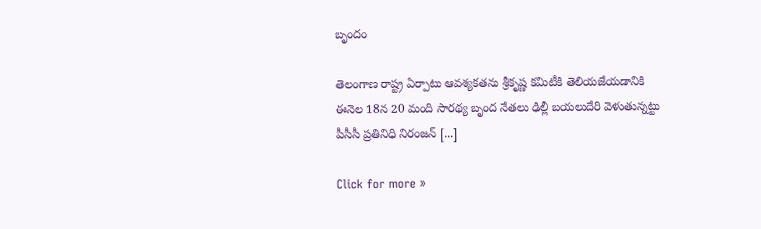బృందం

తెలంగాణ రాష్ట్ర ఏర్పాటు ఆవశ్యకతను శ్రీకృష్ణ కమిటీకి తెలియజేయడానికి ఈనెల 18న 20 మంది సారథ్య బృంద నేతలు ఢిల్లీ బయలుదేరి వెళుతున్నట్టు పీసీసీ ప్రతినిధి నిరంజన్ [...]

Click for more »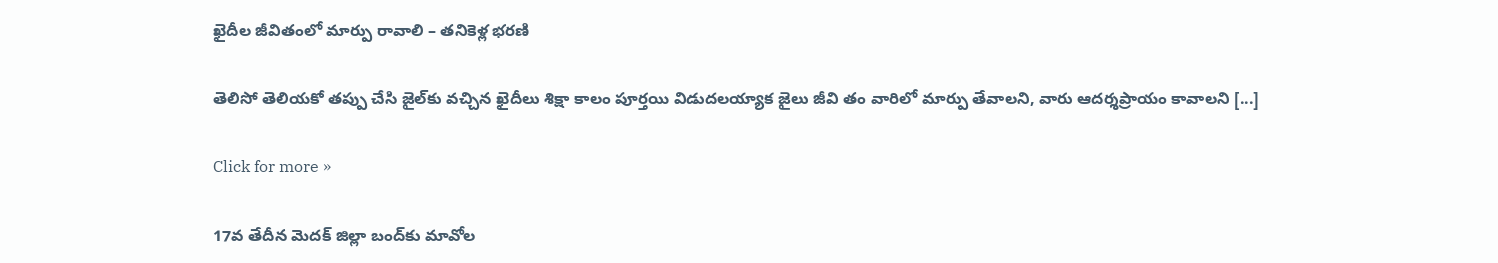ఖైదీల జీవితంలో మార్పు రావాలి – తనికెళ్ల భరణి

తెలిసో తెలియకో తప్పు చేసి జైల్‌కు వచ్చిన ఖైదీలు శిక్షా కాలం పూర్తయి విడుదలయ్యాక జైలు జీవి తం వారిలో మార్పు తేవాలని, వారు ఆదర్శప్రాయం కావాలని [...]

Click for more »

17వ తేదీన మెదక్ జిల్లా బంద్‌కు మావోల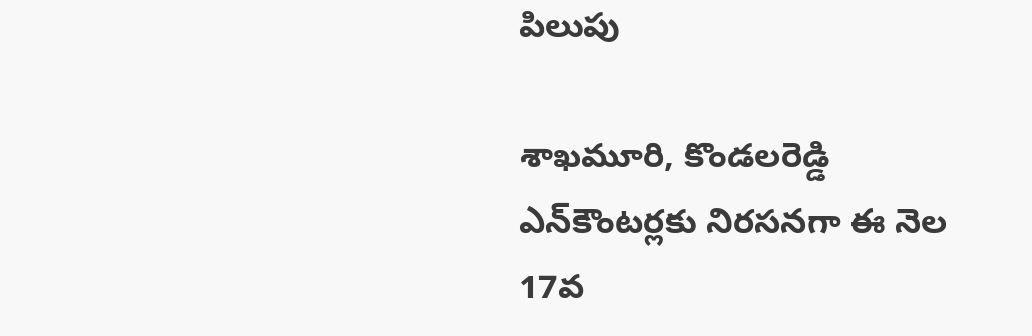పిలుపు

శాఖమూరి, కొండలరెడ్డి ఎన్‌కౌంటర్లకు నిరసనగా ఈ నెల 17వ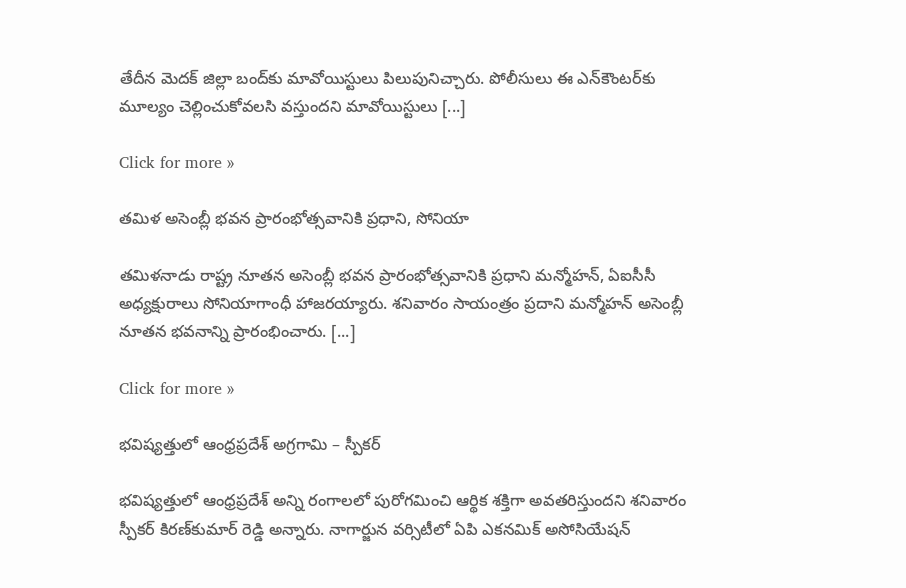తేదీన మెదక్ జిల్లా బంద్‌కు మావోయిస్టులు పిలుపునిచ్చారు. పోలీసులు ఈ ఎన్‌కౌంటర్‌కు మూల్యం చెల్లించుకోవలసి వస్తుందని మావోయిస్టులు [...]

Click for more »

తమిళ అసెంబ్లీ భవన ప్రారంభోత్సవానికి ప్రధాని, సోనియా

తమిళనాడు రాష్ట్ర నూతన అసెంబ్లీ భవన ప్రారంభోత్సవానికి ప్రధాని మన్మోహన్‌, ఏఐసీసీ అధ్యక్షురాలు సోనియాగాంధీ హాజరయ్యారు. శనివారం సాయంత్రం ప్రదాని మన్మోహన్‌ అసెంబ్లీ నూతన భవనాన్ని ప్రారంభించారు. [...]

Click for more »

భవిష్యత్తులో ఆంధ్రప్రదేశ్ అగ్రగామి – స్పీకర్

భవిష్యత్తులో ఆంధ్రప్రదేశ్ అన్ని రంగాలలో పురోగమించి ఆర్థిక శక్తిగా అవతరిస్తుందని శనివారం స్పీకర్ కిరణ్‌కుమార్ రెడ్డి అన్నారు. నాగార్జున వర్సిటీలో ఏపి ఎకనమిక్ అసోసియేషన్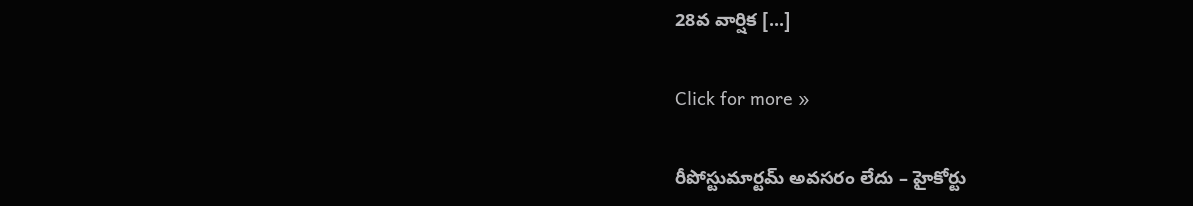28వ వార్షిక [...]

Click for more »

రీపోస్టుమార్టమ్ అవసరం లేదు – హైకోర్టు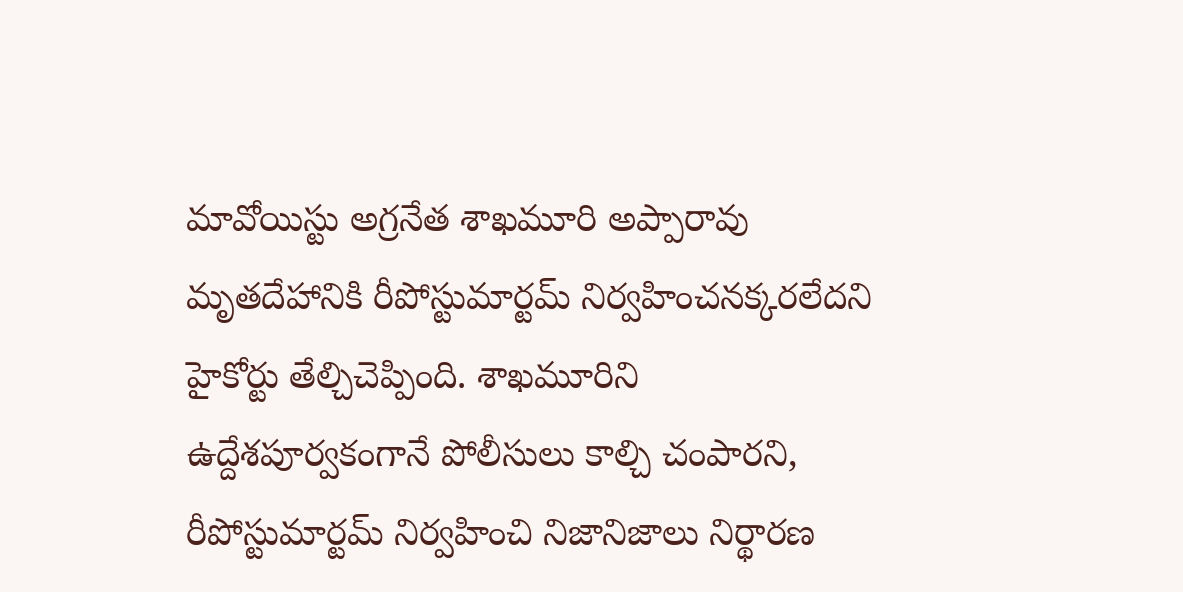మావోయిస్టు అగ్రనేత శాఖమూరి అప్పారావు మృతదేహానికి రీపోస్టుమార్టమ్ నిర్వహించనక్కరలేదని హైకోర్టు తేల్చిచెప్పింది. శాఖమూరిని ఉద్దేశపూర్వకంగానే పోలీసులు కాల్చి చంపారని, రీపోస్టుమార్టమ్ నిర్వహించి నిజానిజాలు నిర్థారణ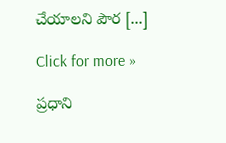చేయాలని పౌర [...]

Click for more »

ప్రధాని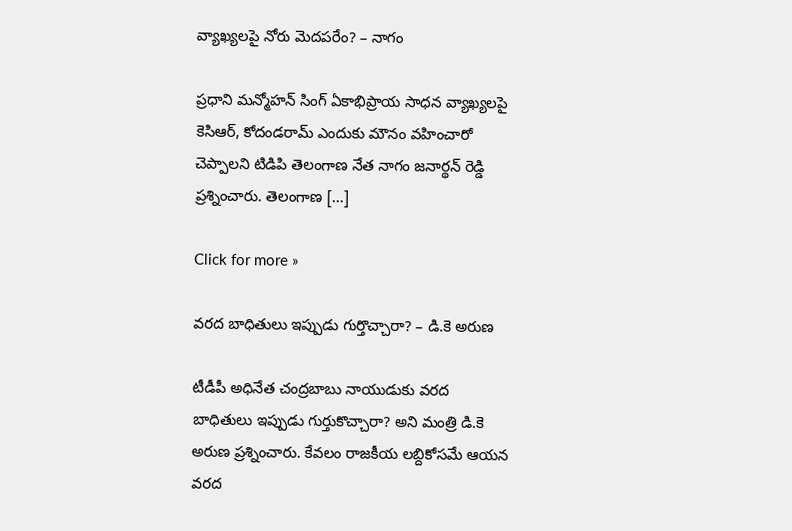వ్యాఖ్యలపై నోరు మెదపరేం? – నాగం

ప్రధాని మన్మోహన్ సింగ్ ఏకాభిప్రాయ సాధన వ్యాఖ్యలపై కెసిఆర్, కోదండరామ్ ఎందుకు మౌనం వహించారో చెప్పాలని టిడిపి తెలంగాణ నేత నాగం జనార్థన్ రెడ్డి ప్రశ్నించారు. తెలంగాణ [...]

Click for more »

వరద బాధితులు ఇప్పుడు గుర్తొచ్చారా? – డి.కె అరుణ

టీడీపీ అధినేత చంద్రబాబు నాయుడుకు వరద బాధితులు ఇప్పుడు గుర్తుకొచ్చారా? అని మంత్రి డి.కె అరుణ ప్రశ్నించారు. కేవలం రాజకీయ లబ్దికోసమే ఆయన వరద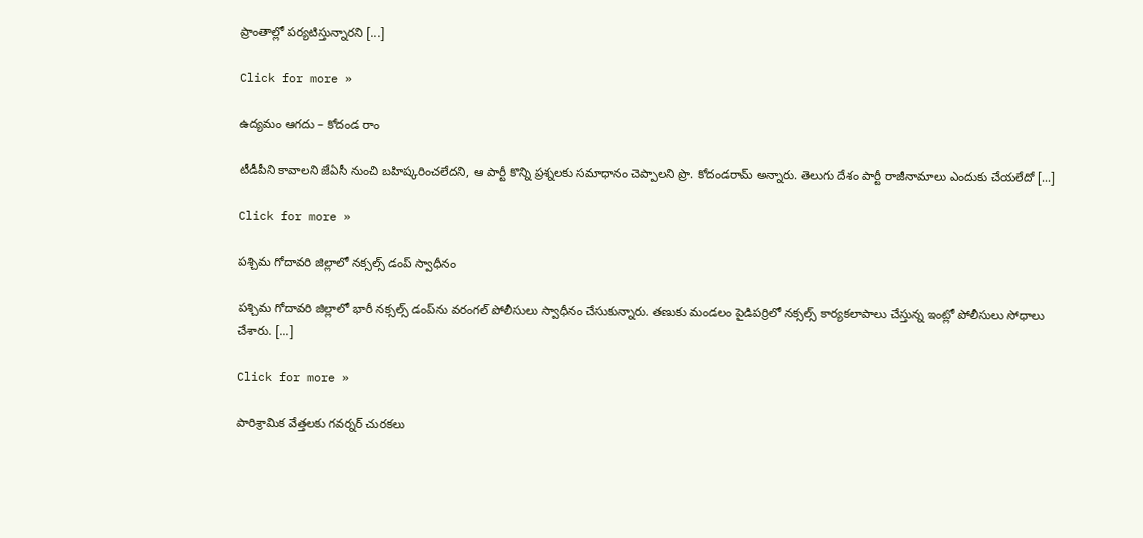ప్రాంతాల్లో పర్యటిస్తున్నారని [...]

Click for more »

ఉద్యమం ఆగదు – కోదండ రాం

టీడీపీని కావాలని జేఏసీ నుంచి బహిష్కరించలేదని, ఆ పార్టీ కొన్ని ప్రశ్నలకు సమాధానం చెప్పాలని ప్రొ. కోదండరామ్‌ అన్నారు. తెలుగు దేశం పార్టీ రాజీనామాలు ఎందుకు చేయలేదో [...]

Click for more »

పశ్చిమ గోదావరి జిల్లాలో నక్సల్స్‌ డంప్‌ స్వాధీనం

పశ్చిమ గోదావరి జిల్లాలో భారీ నక్సల్స్‌ డంప్‌ను వరంగల్‌ పోలీసులు స్వాధీనం చేసుకున్నారు. తణుకు మండలం పైడిపర్రిలో నక్సల్స్‌ కార్యకలాపాలు చేస్తున్న ఇంట్లో పోలీసులు సోధాలు చేశారు. [...]

Click for more »

పారిశ్రామిక వేత్తలకు గవర్నర్‌ చురకలు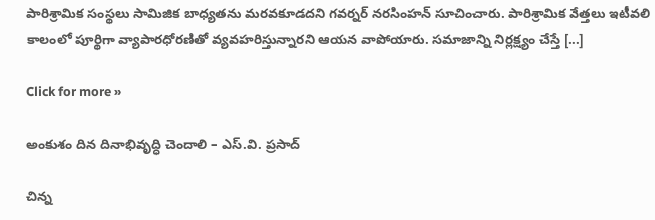పారిశ్రామిక సంస్థలు సామిజిక బాధ్యతను మరవకూడదని గవర్నర్‌ నరసింహన్‌ సూచించారు. పారిశ్రామిక వేత్తలు ఇటీవలి కాలంలో పూర్థిగా వ్యాపారధోరణితో వ్యవహరిస్తున్నారని ఆయన వాపోయారు. సమాజాన్ని నిర్లక్ష్యం చేస్తే [...]

Click for more »

అంకుశం దిన దినాభివృద్ధి చెందాలి – ఎస్‌.వి. ప్రసాద్‌

చిన్న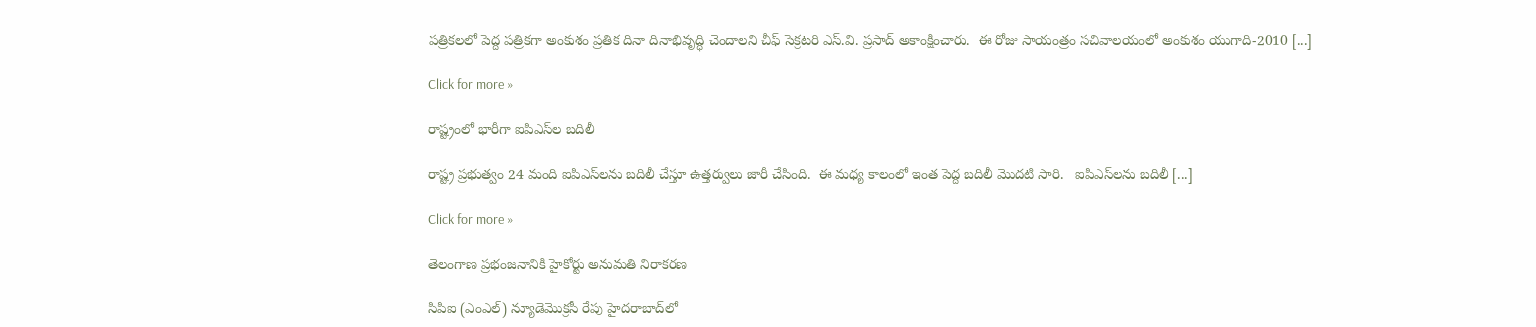పత్రికలలో పెద్ద పత్రికగా అంకుశం ప్రతిక దినా దినాభివృద్ధి చెందాలని చీఫ్‌ సెక్రటరి ఎస్‌.వి. ప్రసాద్‌ అకాంక్షించారు.  ఈ రోజు సాయంత్రం సచివాలయంలో అంకుశం యుగాది-2010 [...]

Click for more »

రాష్ట్రంలో భారీగా ఐపిఎస్‌ల బదిలీ

రాష్ట్ర ప్రభుత్వం 24 మంది ఐపిఎస్‌లను బదిలీ చేస్తూ ఉత్తర్వులు జారీ చేసింది.  ఈ మధ్య కాలంలో ఇంత పెద్ద బదిలీ మొదటి సారి.   ఐపిఎస్‌లను బదిలీ [...]

Click for more »

తెలంగాణ ప్రభంజనానికి హైకోర్టు అనుమతి నిరాకరణ

సిపిఐ (ఎంఎల్) న్యూడెమొక్రసీ రేపు హైదరాబాద్‌లో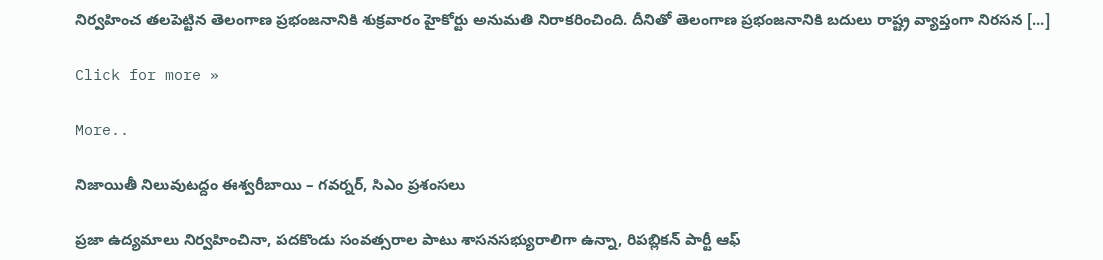నిర్వహించ తలపెట్టిన తెలంగాణ ప్రభంజనానికి శుక్రవారం హైకోర్టు అనుమతి నిరాకరించింది. దీనితో తెలంగాణ ప్రభంజనానికి బదులు రాష్ట్ర వ్యాప్తంగా నిరసన [...]

Click for more »

More..

నిజాయితీ నిలువుటద్దం ఈశ్వరీబాయి – గవర్నర్‌, సిఎం ప్రశంసలు

ప్రజా ఉద్యమాలు నిర్వహించినా, పదకొండు సంవత్సరాల పాటు శాసనసభ్యురాలిగా ఉన్నా, రిపబ్లికన్‌ పార్టీ ఆఫ్‌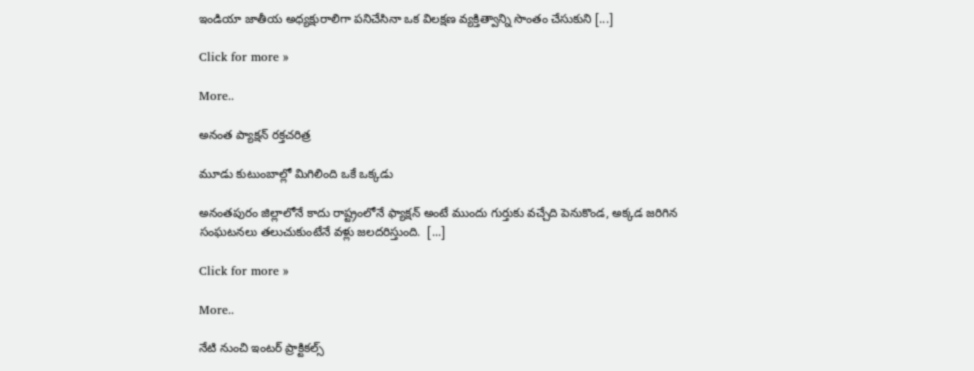ఇండియా జాతీయ అధ్యక్షురాలిగా పనిచేసినా ఒక విలక్షణ వ్యక్తిత్వాన్ని సొంతం చేసుకుని [...]

Click for more »

More..

అనంత ప్యాక్షన్‌ రక్తచరిత్ర

మూడు కుటుంబాల్లో మిగిలింది ఒకే ఒక్కడు

అనంతపురం జిల్లాలోనే కాదు రాష్ట్రంలోనే ఫ్యాక్షన్‌ అంటే ముందు గుర్తుకు వచ్చేది పెనుకొండ, అక్కడ జరిగిన సంఘటనలు తలుచుకుంటేనే వళ్లు జలదరిస్తుంది.  [...]

Click for more »

More..

నేటి నుంచి ఇంటర్‌ ప్రాక్టికల్స్‌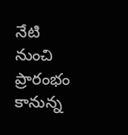నేటి నుంచి ప్రారంభం కానున్న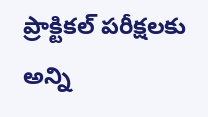ప్రాక్టికల్‌ పరీక్షలకు అన్ని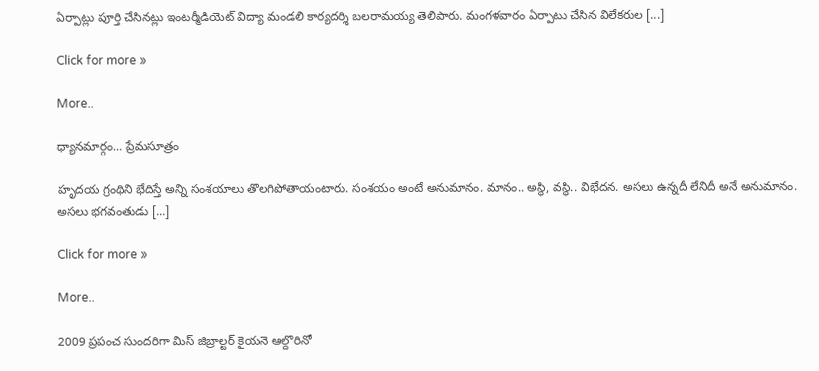ఏర్పాట్లు పూర్తి చేసినట్లు ఇంటర్మీడియెట్‌ విద్యా మండలి కార్యదర్శి బలరామయ్య తెలిపారు. మంగళవారం ఏర్పాటు చేసిన విలేకరుల [...]

Click for more »

More..

ధ్యానమార్గం… ప్రేమసూత్రం

హృదయ గ్రంథిని భేదిస్తే అన్ని సంశయాలు తొలగిపోతాయంటారు. సంశయం అంటే అనుమానం. మానం.. అస్థి, వస్థి.. విభేదన. అసలు ఉన్నదీ లేనిదీ అనే అనుమానం. అసలు భగవంతుడు [...]

Click for more »

More..

2009 ప్రపంచ సుందరిగా మిస్‌ జిబ్రాల్టర్‌ కైయనె ఆల్దొరినో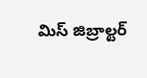మిస్‌ జిబ్రాల్టర్‌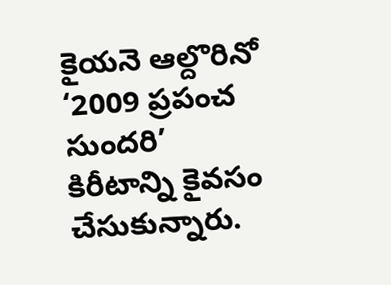కైయనె ఆల్దొరినో ‘2009 ప్రపంచ సుందరి’ కిరీటాన్ని కైవసం చేసుకున్నారు.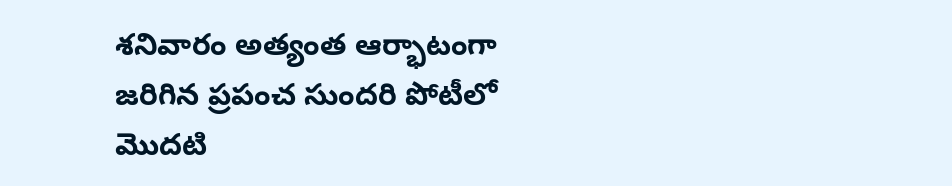శనివారం అత్యంత ఆర్భాటంగా జరిగిన ప్రపంచ సుందరి పోటీలో మొదటి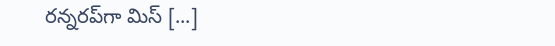రన్నరప్‌గా మిస్‌ [...]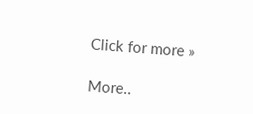Click for more »

More..